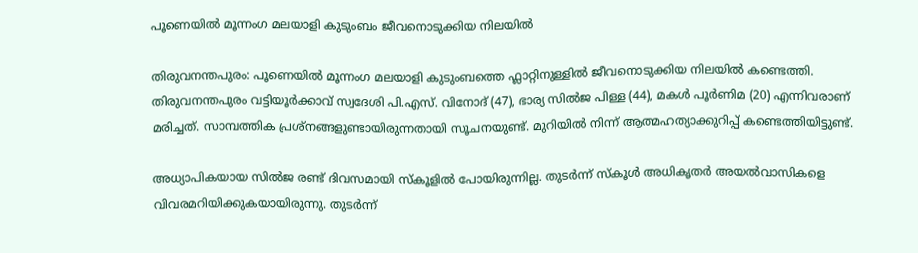പൂണെയിൽ മൂന്നംഗ മലയാളി കുടുംബം ജീവനൊടുക്കിയ നിലയിൽ

തിരുവനന്തപുരം: പൂണെയിൽ മൂന്നംഗ മലയാളി കുടുംബത്തെ ഫ്ലാറ്റിനുള്ളിൽ ജീവനൊടുക്കിയ നിലയിൽ കണ്ടെത്തി. തിരുവനന്തപുരം വട്ടിയൂർക്കാവ് സ്വദേശി പി.എസ്. വിനോദ് (47), ഭാര്യ സിൽജ പിള്ള (44), മകൾ പൂർണിമ (20) എന്നിവരാണ് മരിച്ചത്. സാമ്പത്തിക പ്രശ്നങ്ങളുണ്ടായിരുന്നതായി സൂചനയുണ്ട്. മുറിയിൽ നിന്ന് ആത്മഹത്യാക്കുറിപ്പ് കണ്ടെത്തിയിട്ടുണ്ട്.

അധ്യാപികയായ സിൽജ രണ്ട് ദിവസമായി സ്കൂളിൽ പോയിരുന്നില്ല. തുടർന്ന് സ്കൂൾ അധികൃതർ അയൽവാസികളെ വിവരമറിയിക്കുകയായിരുന്നു. തുടർന്ന്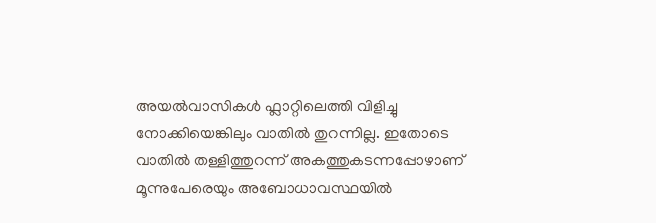അയൽവാസികൾ ഫ്ലാറ്റിലെത്തി വിളിച്ചു നോക്കിയെങ്കിലും വാതിൽ തുറന്നില്ല. ഇതോടെ വാതിൽ തള്ളിത്തുറന്ന് അകത്തുകടന്നപ്പോഴാണ് മൂന്നുപേരെയും അബോധാവസ്ഥയിൽ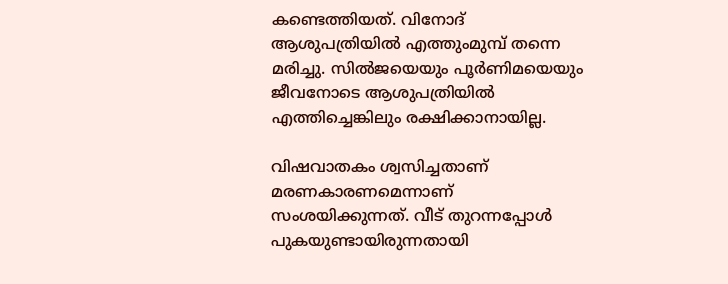കണ്ടെത്തിയത്. വിനോദ് ആശുപത്രിയിൽ എത്തുംമുമ്പ് തന്നെ മരിച്ചു. സിൽജയെയും പൂർണിമയെയും ജീവനോടെ ആശുപത്രിയിൽ എത്തിച്ചെങ്കിലും രക്ഷിക്കാനായില്ല.

വിഷവാതകം ശ്വസിച്ചതാണ് മരണകാരണമെന്നാണ് സംശയിക്കുന്നത്. വീട് തുറന്നപ്പോൾ പുകയുണ്ടായിരുന്നതായി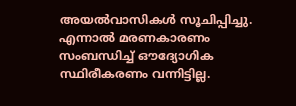അയൽവാസികൾ സൂചിപ്പിച്ചു. എന്നാൽ മരണകാരണം സംബന്ധിച്ച് ഔദ്യോഗിക സ്ഥിരീകരണം വന്നിട്ടില്ല.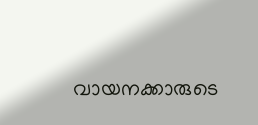വായനക്കാരുടെ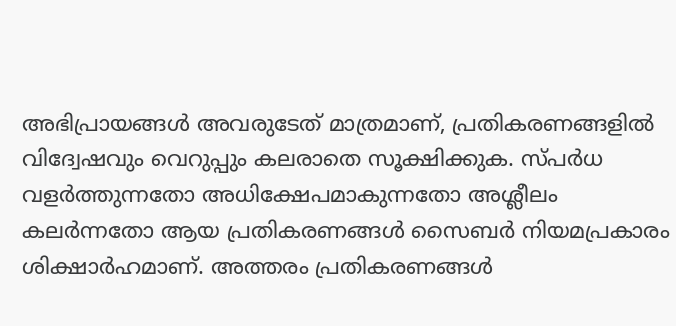അഭിപ്രായങ്ങള്‍ അവരുടേത് മാത്രമാണ്, പ്രതികരണങ്ങളിൽ വിദ്വേഷവും വെറുപ്പും കലരാതെ സൂക്ഷിക്കുക. സ്പർധ വളർത്തുന്നതോ അധിക്ഷേപമാകുന്നതോ അശ്ലീലം കലർന്നതോ ആയ പ്രതികരണങ്ങൾ സൈബർ നിയമപ്രകാരം ശിക്ഷാർഹമാണ്. അത്തരം പ്രതികരണങ്ങൾ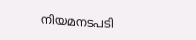നിയമനടപടി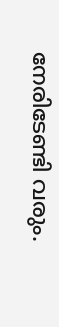നേരിടേണ്ടി വരും.